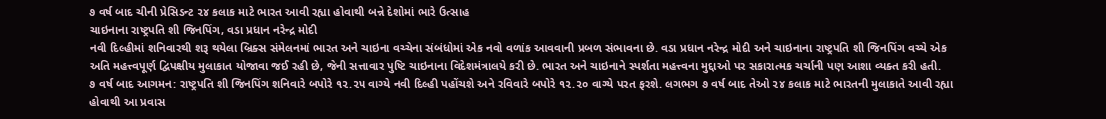૭ વર્ષ બાદ ચીની પ્રેસિડન્ટ ૨૪ કલાક માટે ભારત આવી રહ્યા હોવાથી બન્ને દેશોમાં ભારે ઉત્સાહ
ચાઇનાના રાષ્ટ્રપતિ શી જિનપિંગ, વડા પ્રધાન નરેન્દ્ર મોદી
નવી દિલ્હીમાં શનિવારથી શરૂ થયેલા બ્રિક્સ સંમેલનમાં ભારત અને ચાઇના વચ્ચેના સંબંધોમાં એક નવો વળાંક આવવાની પ્રબળ સંભાવના છે. વડા પ્રધાન નરેન્દ્ર મોદી અને ચાઇનાના રાષ્ટ્રપતિ શી જિનપિંગ વચ્ચે એક અતિ મહત્ત્વપૂર્ણ દ્વિપક્ષીય મુલાકાત યોજાવા જઈ રહી છે, જેની સત્તાવાર પુષ્ટિ ચાઇનાના વિદેશમંત્રાલયે કરી છે. ભારત અને ચાઇનાને સ્પર્શતા મહત્ત્વના મુદ્દાઓ પર સકારાત્મક ચર્ચાની પણ આશા વ્યક્ત કરી હતી.
૭ વર્ષ બાદ આગમન: રાષ્ટ્રપતિ શી જિનપિંગ શનિવારે બપોરે ૧૨.૨૫ વાગ્યે નવી દિલ્હી પહોંચશે અને રવિવારે બપોરે ૧૨.૨૦ વાગ્યે પરત ફરશે. લગભગ ૭ વર્ષ બાદ તેઓ ૨૪ કલાક માટે ભારતની મુલાકાતે આવી રહ્યા હોવાથી આ પ્રવાસ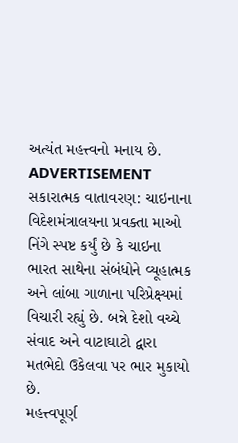અત્યંત મહત્ત્વનો મનાય છે.
ADVERTISEMENT
સકારાત્મક વાતાવરણ: ચાઇનાના વિદેશમંત્રાલયના પ્રવક્તા માઓ નિંગે સ્પષ્ટ કર્યું છે કે ચાઇના ભારત સાથેના સંબંધોને વ્યૂહાત્મક અને લાંબા ગાળાના પરિપ્રેક્ષ્યમાં વિચારી રહ્યું છે. બન્ને દેશો વચ્ચે સંવાદ અને વાટાઘાટો દ્વારા મતભેદો ઉકેલવા પર ભાર મુકાયો છે.
મહત્ત્વપૂર્ણ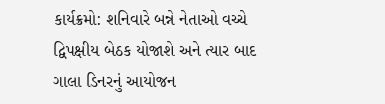કાર્યક્રમો: શનિવારે બન્ને નેતાઓ વચ્ચે દ્વિપક્ષીય બેઠક યોજાશે અને ત્યાર બાદ ગાલા ડિનરનું આયોજન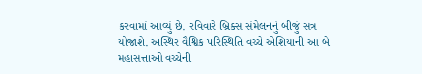કરવામાં આવ્યું છે. રવિવારે બ્રિક્સ સંમેલનનું બીજું સત્ર યોજાશે. અસ્થિર વૈશ્વિક પરિસ્થિતિ વચ્ચે એશિયાની આ બે મહાસત્તાઓ વચ્ચેની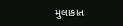મુલાકાત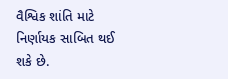વૈશ્વિક શાંતિ માટે નિર્ણાયક સાબિત થઈ શકે છે.